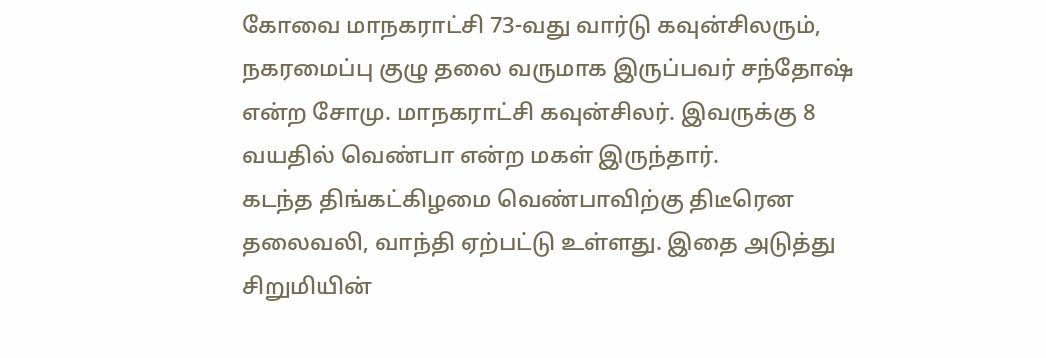கோவை மாநகராட்சி 73-வது வார்டு கவுன்சிலரும், நகரமைப்பு குழு தலை வருமாக இருப்பவர் சந்தோஷ் என்ற சோமு. மாநகராட்சி கவுன்சிலர். இவருக்கு 8 வயதில் வெண்பா என்ற மகள் இருந்தார்.
கடந்த திங்கட்கிழமை வெண்பாவிற்கு திடீரென தலைவலி, வாந்தி ஏற்பட்டு உள்ளது. இதை அடுத்து சிறுமியின்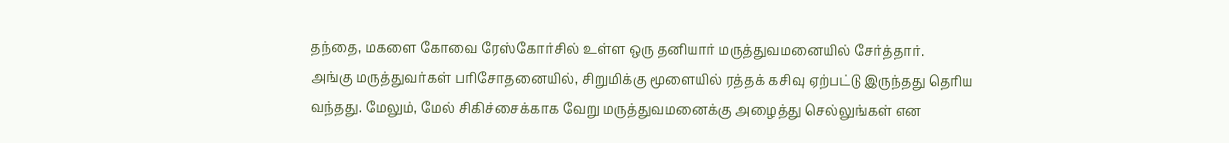தந்தை, மகளை கோவை ரேஸ்கோர்சில் உள்ள ஒரு தனியார் மருத்துவமனையில் சேர்த்தார்.
அங்கு மருத்துவர்கள் பரிசோதனையில், சிறுமிக்கு மூளையில் ரத்தக் கசிவு ஏற்பட்டு இருந்தது தெரிய வந்தது. மேலும், மேல் சிகிச்சைக்காக வேறு மருத்துவமனைக்கு அழைத்து செல்லுங்கள் என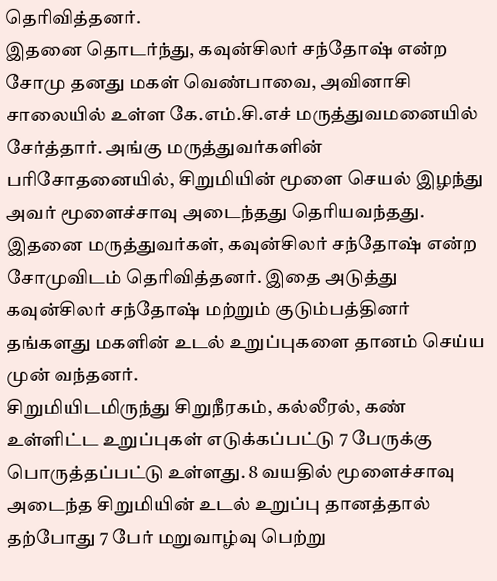தெரிவித்தனர்.
இதனை தொடர்ந்து, கவுன்சிலர் சந்தோஷ் என்ற சோமு தனது மகள் வெண்பாவை, அவினாசி சாலையில் உள்ள கே.எம்.சி.எச் மருத்துவமனையில் சேர்த்தார். அங்கு மருத்துவர்களின் பரிசோதனையில், சிறுமியின் மூளை செயல் இழந்து அவர் மூளைச்சாவு அடைந்தது தெரியவந்தது.
இதனை மருத்துவர்கள், கவுன்சிலர் சந்தோஷ் என்ற சோமுவிடம் தெரிவித்தனர். இதை அடுத்து கவுன்சிலர் சந்தோஷ் மற்றும் குடும்பத்தினர் தங்களது மகளின் உடல் உறுப்புகளை தானம் செய்ய முன் வந்தனர்.
சிறுமியிடமிருந்து சிறுநீரகம், கல்லீரல், கண் உள்ளிட்ட உறுப்புகள் எடுக்கப்பட்டு 7 பேருக்கு பொருத்தப்பட்டு உள்ளது. 8 வயதில் மூளைச்சாவு அடைந்த சிறுமியின் உடல் உறுப்பு தானத்தால் தற்போது 7 பேர் மறுவாழ்வு பெற்று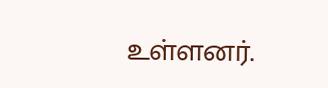உள்ளனர்.